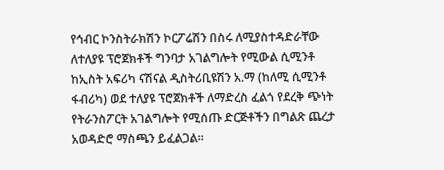የኅብር ኮንስትራክሽን ኮርፖሬሽን በስሩ ለሚያስተዳድራቸው ለተለያዩ ፕሮጀክቶች ግንባታ አገልግሎት የሚውል ሲሚንቶ ከኢስት አፍሪካ ናሽናል ዲስትሪቢዩሽን አ.ማ (ከለሚ ሲሚንቶ ፋብሪካ) ወደ ተለያዩ ፕሮጀክቶች ለማድረስ ፈልጎ የደረቅ ጭነት የትራንስፖርት አገልግሎት የሚሰጡ ድርጅቶችን በግልጽ ጨረታ አወዳድሮ ማስጫን ይፈልጋል።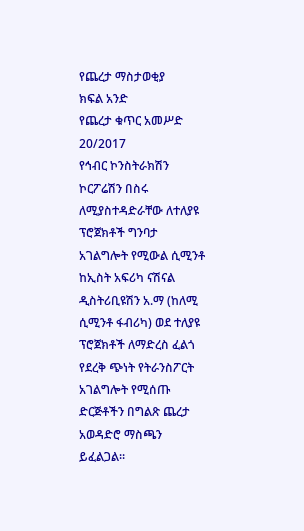የጨረታ ማስታወቂያ
ክፍል አንድ
የጨረታ ቁጥር አመሥድ 20/2017
የኅብር ኮንስትራክሽን ኮርፖሬሽን በስሩ ለሚያስተዳድራቸው ለተለያዩ ፕሮጀክቶች ግንባታ አገልግሎት የሚውል ሲሚንቶ ከኢስት አፍሪካ ናሽናል ዲስትሪቢዩሽን አ.ማ (ከለሚ ሲሚንቶ ፋብሪካ) ወደ ተለያዩ ፕሮጀክቶች ለማድረስ ፈልጎ የደረቅ ጭነት የትራንስፖርት አገልግሎት የሚሰጡ ድርጅቶችን በግልጽ ጨረታ አወዳድሮ ማስጫን ይፈልጋል።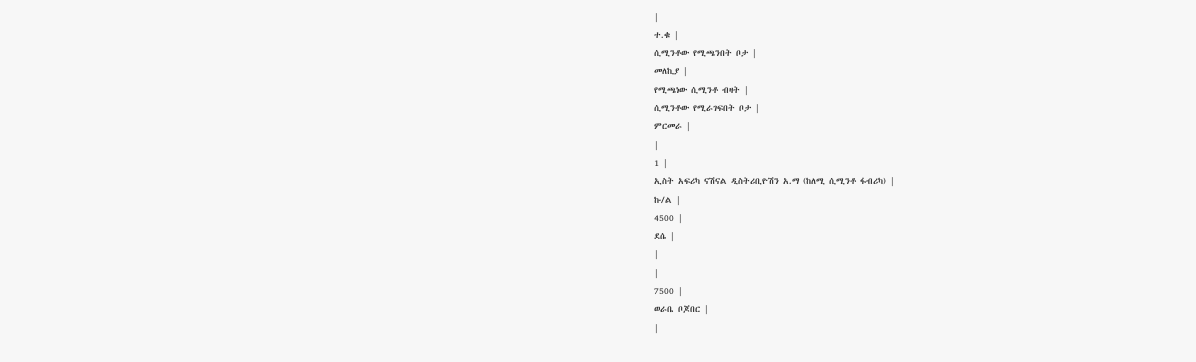|
ተ.ቁ |
ሲሚንቶው የሚጫንበት ቦታ |
መለኪያ |
የሚጫነው ሲሚንቶ ብዛት |
ሲሚንቶው የሚራገፍበት ቦታ |
ምርመራ |
|
1 |
ኢስት አፍሪካ ናሽናል ዲስትሪቢዮሽን አ.ማ (ከለሚ ሲሚንቶ ፋብሪካ) |
ኩ/ል |
4500 |
ደሴ |
|
|
7500 |
ወራቤ ቦጆበር |
|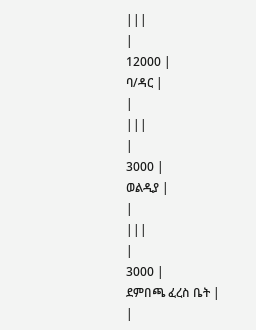|||
|
12000 |
ባ/ዳር |
|
|||
|
3000 |
ወልዲያ |
|
|||
|
3000 |
ደምበጫ ፈረስ ቤት |
|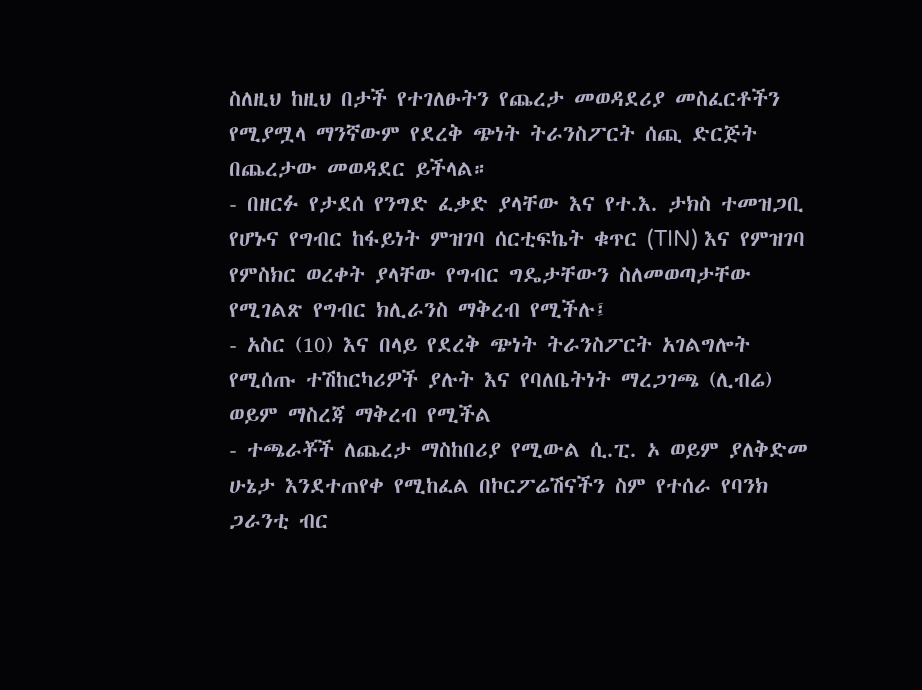ስለዚህ ከዚህ በታች የተገለፁትን የጨረታ መወዳደሪያ መስፈርቶችን የሚያሟላ ማንኛውም የደረቅ ጭነት ትራንስፖርት ሰጪ ድርጅት በጨረታው መወዳደር ይችላል።
- በዘርፉ የታደሰ የንግድ ፈቃድ ያላቸው እና የተ.እ. ታክስ ተመዝጋቢ የሆኑና የግብር ከፋይነት ምዝገባ ሰርቲፍኬት ቁጥር (TIN) እና የምዝገባ የምስክር ወረቀት ያላቸው የግብር ግዴታቸውን ስለመወጣታቸው የሚገልጽ የግብር ክሊራንስ ማቅረብ የሚችሉ፤
- አስር (10) እና በላይ የደረቅ ጭነት ትራንስፖርት አገልግሎት የሚሰጡ ተሽከርካሪዎች ያሉት እና የባለቤትነት ማረጋገጫ (ሊብሬ) ወይም ማስረጃ ማቅረብ የሚችል
- ተጫራቾች ለጨረታ ማስከበሪያ የሚውል ሲ.ፒ. ኦ ወይም ያለቅድመ ሁኔታ እንደተጠየቀ የሚከፈል በኮርፖሬሽናችን ስም የተሰራ የባንክ ጋራንቲ ብር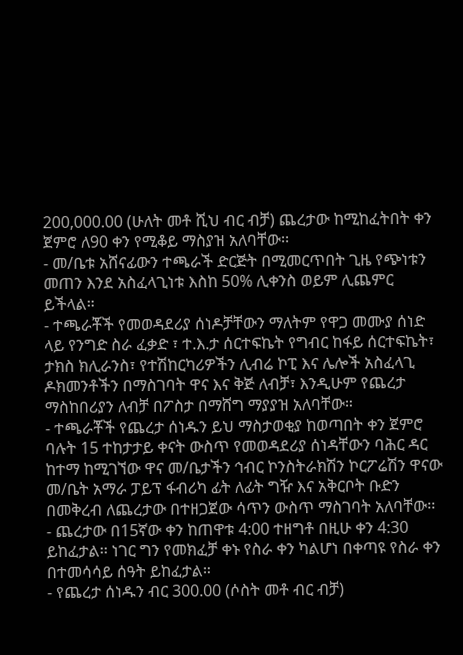200,000.00 (ሁለት መቶ ሺህ ብር ብቻ) ጨረታው ከሚከፈትበት ቀን ጀምሮ ለ90 ቀን የሚቆይ ማስያዝ አለባቸው፡፡
- መ/ቤቱ አሸናፊውን ተጫራች ድርጅት በሚመርጥበት ጊዜ የጭነቱን መጠን እንደ አስፈላጊነቱ እስከ 50% ሊቀንስ ወይም ሊጨምር ይችላል።
- ተጫራቾች የመወዳደሪያ ሰነዶቻቸውን ማለትም የዋጋ መሙያ ሰነድ ላይ የንግድ ስራ ፈቃድ ፣ ተ.እ.ታ ሰርተፍኬት የግብር ከፋይ ሰርተፍኬት፣ ታክስ ክሊራንስ፣ የተሽከርካሪዎችን ሊብሬ ኮፒ እና ሌሎች አስፈላጊ ዶክመንቶችን በማስገባት ዋና እና ቅጅ ለብቻ፣ እንዲሁም የጨረታ ማስከበሪያን ለብቻ በፖስታ በማሸግ ማያያዝ አለባቸው።
- ተጫራቾች የጨረታ ሰነዱን ይህ ማስታወቂያ ከወጣበት ቀን ጀምሮ ባሉት 15 ተከታታይ ቀናት ውስጥ የመወዳደሪያ ሰነዳቸውን ባሕር ዳር ከተማ ከሚገኘው ዋና መ/ቤታችን ኅብር ኮንስትራክሽን ኮርፖሬሽን ዋናው መ/ቤት አማራ ፓይፕ ፋብሪካ ፊት ለፊት ግዥ እና አቅርቦት ቡድን በመቅረብ ለጨረታው በተዘጋጀው ሳጥን ውስጥ ማስገባት አለባቸው፡፡
- ጨረታው በ15ኛው ቀን ከጠዋቱ 4:00 ተዘግቶ በዚሁ ቀን 4:30 ይከፈታል፡፡ ነገር ግን የመክፈቻ ቀኑ የስራ ቀን ካልሆነ በቀጣዩ የስራ ቀን በተመሳሳይ ሰዓት ይከፈታል።
- የጨረታ ሰነዱን ብር 300.00 (ሶስት መቶ ብር ብቻ)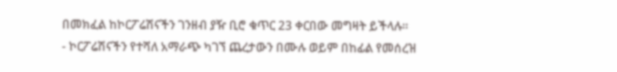በመክፈል ከኮርፖሬሽናችን ገንዘብ ያዥ ቢሮ ቁጥር 23 ቀርበው መግዛት ይችላሉ።
- ኮርፖሬሽናችን የተሻለ አማራጭ ካገኘ ጨረታውን በሙሉ ወይም በከፊል የመሰረዝ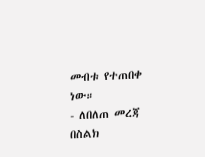መብቱ የተጠበቀ ነው።
- ለበለጠ መረጃ በስልክ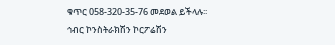ቁጥር 058-320-35-76 መደወል ይችላሉ፡፡
ኅብር ኮንስትራክሽን ኮርፖሬሽን